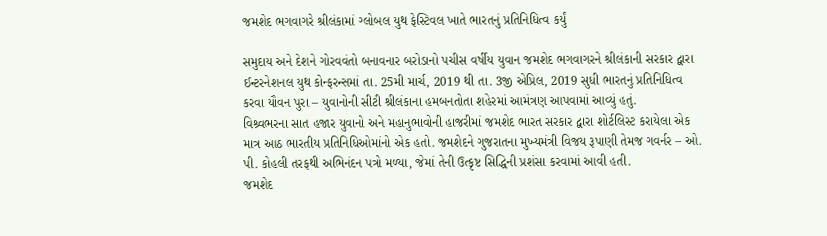જમશેદ ભગવાગરે શ્રીલંકામાં ગ્લોબલ યુથ ફેસ્ટિવલ ખાતે ભારતનું પ્રતિનિધિત્વ કર્યું

સમુદાય અને દેશને ગોરવવંતો બનાવનાર બરોડાનો પચીસ વર્ષીય યુવાન જમશેદ ભગવાગરને શ્રીલંકાની સરકાર દ્વારા ઈન્ટરનેશનલ યુથ કોન્ફરન્સમાં તા. 25મી માર્ચ, 2019 થી તા. 3જી એપ્રિલ, 2019 સુધી ભારતનું પ્રતિનિધિત્વ કરવા યૌવન પુરા – યુવાનોની સીટી શ્રીલંકાના હમબનતોતા શહેરમાં આમંત્રણ આપવામાં આવ્યું હતું.
વિશ્ર્વભરના સાત હજાર યુવાનો અને મહાનુભાવોની હાજરીમાં જમશેદ ભારત સરકાર દ્વારા શોર્ટલિસ્ટ કરાયેલા એક માત્ર આઠ ભારતીય પ્રતિનિધિઓમાંનો એક હતો. જમશેદને ગુજરાતના મુખ્યમંત્રી વિજય રૂપાણી તેમજ ગવર્નર – ઓ. પી. કોહલી તરફથી અભિનંદન પત્રો મળ્યા, જેમાં તેની ઉત્કૃષ્ટ સિદ્ધિની પ્રશંસા કરવામાં આવી હતી.
જમશેદ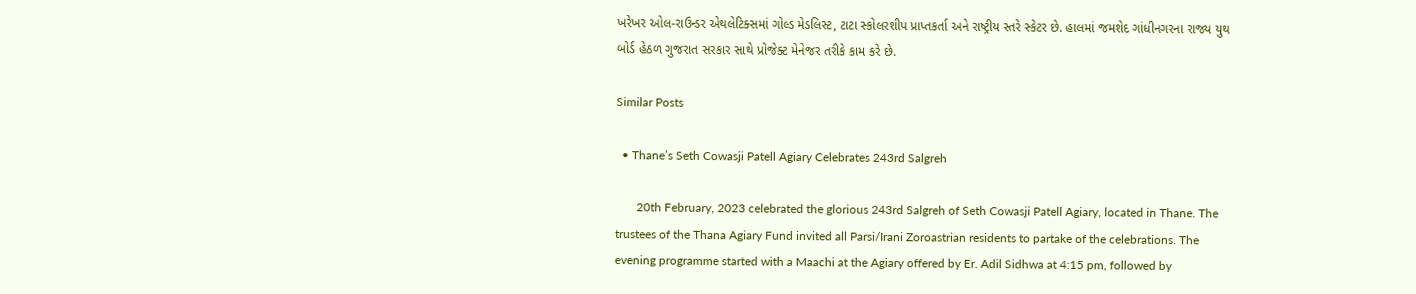ખરેખર ઓલ-રાઉન્ડર એથલેટિક્સમાં ગોલ્ડ મેડલિસ્ટ, ટાટા સ્કોલરશીપ પ્રાપ્તકર્તા અને રાષ્ટ્રીય સ્તરે સ્કેટર છે. હાલમાં જમશેદ ગાંધીનગરના રાજ્ય યુથ બોર્ડ હેઠળ ગુજરાત સરકાર સાથે પ્રોજેક્ટ મેનેજર તરીકે કામ કરે છે.

Similar Posts

  • Thane’s Seth Cowasji Patell Agiary Celebrates 243rd Salgreh

       20th February, 2023 celebrated the glorious 243rd Salgreh of Seth Cowasji Patell Agiary, located in Thane. The trustees of the Thana Agiary Fund invited all Parsi/Irani Zoroastrian residents to partake of the celebrations. The evening programme started with a Maachi at the Agiary offered by Er. Adil Sidhwa at 4:15 pm, followed by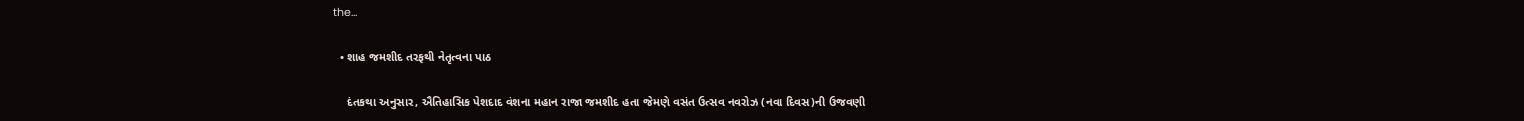the…

  • શાહ જમશીદ તરફથી નેતૃત્વના પાઠ

    દંતકથા અનુસાર, ઐતિહાસિક પેશદાદ વંશના મહાન રાજા જમશીદ હતા જેમણે વસંત ઉત્સવ નવરોઝ (નવા દિવસ)ની ઉજવણી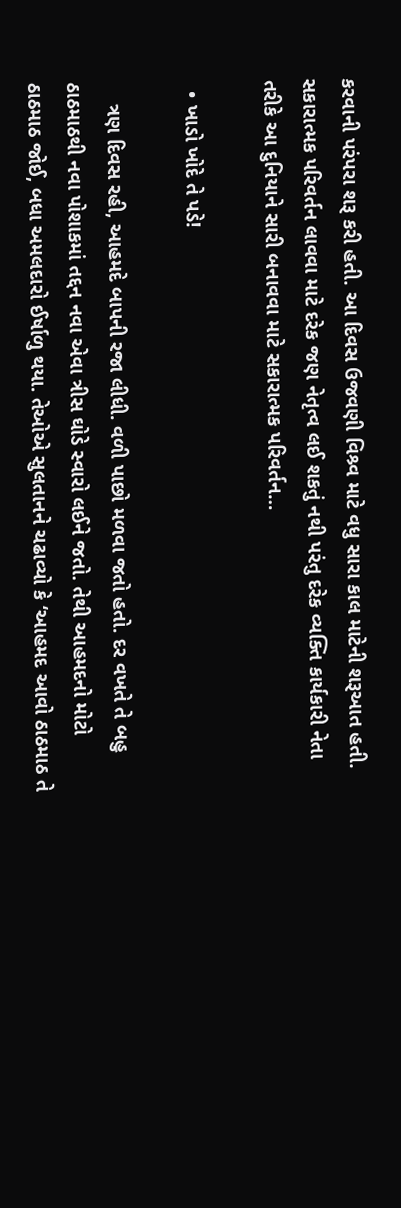કરવાની પરંપરા શરૂ કરી હતી. આ દિવસ ઉજવણી વિશ્ર્વ માટે વધુ સારા કાલ માટેની શરૂઆત હતી. સકારાત્મક પરિવર્તન લાવવા માટે દરેક જણ નેતૃત્વ લઈ શકતું નથી પરંતુ દરેક વ્યક્તિ કાર્યકારી નેતા તરીકે આ દુનિયાને સારી બનાવવા માટે સકારાત્મક પરિવર્તન…

  • ખાડો ખોદે તે પડે!

    ત્રણ દિવસ રહી, આહમદે બાપની રજા લીધી. વળી પાછો મળવા જતો હતો. દર વખતે તે બહુ ઠાઠમાઠથી નવા પોશાકમાં તદ્દન નવા એવા ત્રીસ ઘોડે સ્વારો લઈને જતો. તેથી આહમદનો મોટો ઠાઠમાઠ જોઈ, બધા અમલદારો ઈર્ષાળુ થયા. તેઓએ સુલતાનને ચઢાવ્યો કે ‘આહમદ આવો ઠાઠમાઠ તે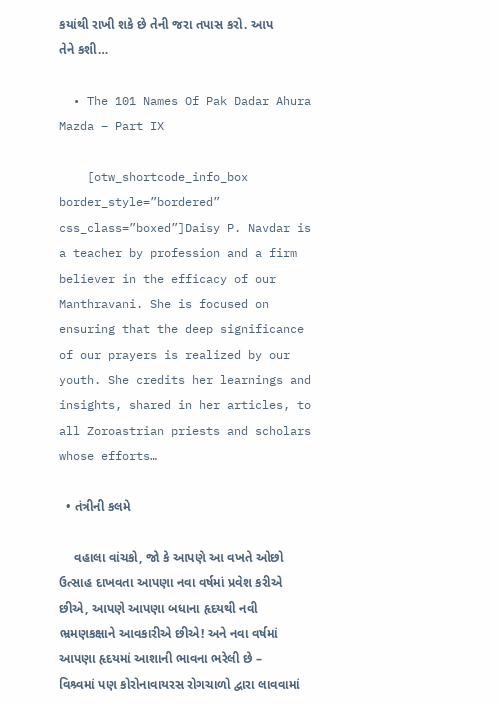કયાંથી રાખી શકે છે તેની જરા તપાસ કરો. આપ તેને કશી…

  • The 101 Names Of Pak Dadar Ahura Mazda – Part IX

    [otw_shortcode_info_box border_style=”bordered” css_class=”boxed”]Daisy P. Navdar is a teacher by profession and a firm believer in the efficacy of our Manthravani. She is focused on ensuring that the deep significance of our prayers is realized by our youth. She credits her learnings and insights, shared in her articles, to all Zoroastrian priests and scholars whose efforts…

  • તંત્રીની કલમે

    વહાલા વાંચકો, જો કે આપણે આ વખતે ઓછો ઉત્સાહ દાખવતા આપણા નવા વર્ષમાં પ્રવેશ કરીએ છીએ, આપણે આપણા બધાના હૃદયથી નવી ભ્રમણકક્ષાને આવકારીએ છીએ! અને નવા વર્ષમાં આપણા હૃદયમાં આશાની ભાવના ભરેલી છે – વિશ્ર્વમાં પણ કોરોનાવાયરસ રોગચાળો દ્વારા લાવવામાં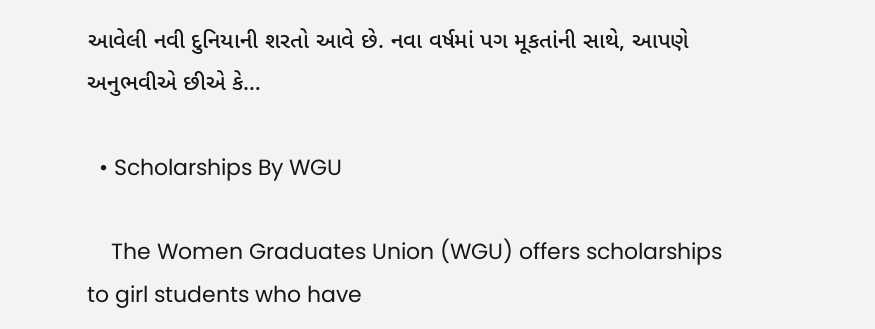આવેલી નવી દુનિયાની શરતો આવે છે. નવા વર્ષમાં પગ મૂકતાંની સાથે, આપણે અનુભવીએ છીએ કે…

  • Scholarships By WGU

    The Women Graduates Union (WGU) offers scholarships to girl students who have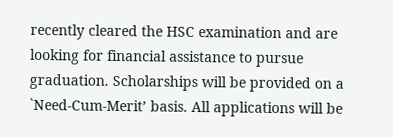recently cleared the HSC examination and are looking for financial assistance to pursue graduation. Scholarships will be provided on a `Need-Cum-Merit’ basis. All applications will be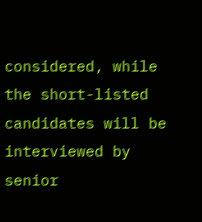considered, while the short-listed candidates will be interviewed by senior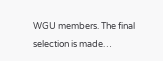WGU members. The final selection is made…